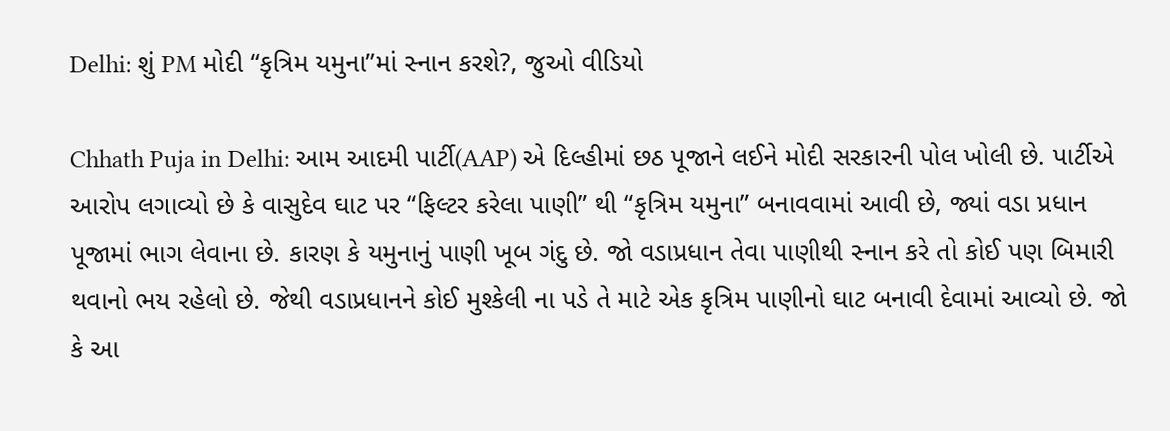Delhi: શું PM મોદી “કૃત્રિમ યમુના”માં સ્નાન કરશે?, જુઓ વીડિયો

Chhath Puja in Delhi: આમ આદમી પાર્ટી(AAP) એ દિલ્હીમાં છઠ પૂજાને લઈને મોદી સરકારની પોલ ખોલી છે. પાર્ટીએ આરોપ લગાવ્યો છે કે વાસુદેવ ઘાટ પર “ફિલ્ટર કરેલા પાણી” થી “કૃત્રિમ યમુના” બનાવવામાં આવી છે, જ્યાં વડા પ્રધાન પૂજામાં ભાગ લેવાના છે. કારણ કે યમુનાનું પાણી ખૂબ ગંદુ છે. જો વડાપ્રધાન તેવા પાણીથી સ્નાન કરે તો કોઈ પણ બિમારી થવાનો ભય રહેલો છે. જેથી વડાપ્રધાનને કોઈ મુશ્કેલી ના પડે તે માટે એક કૃત્રિમ પાણીનો ઘાટ બનાવી દેવામાં આવ્યો છે. જો કે આ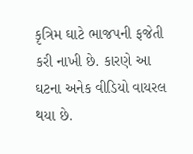કૃત્રિમ ઘાટે ભાજપની ફજેતી કરી નાખી છે. કારણે આ ઘટના અનેક વીડિયો વાયરલ થયા છે.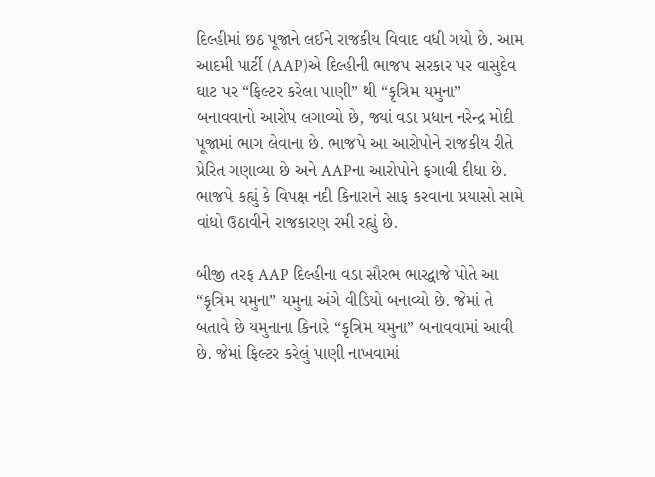દિલ્હીમાં છઠ પૂજાને લઈને રાજકીય વિવાદ વધી ગયો છે. આમ આદમી પાર્ટી (AAP)એ દિલ્હીની ભાજપ સરકાર પર વાસુદેવ ઘાટ પર “ફિલ્ટર કરેલા પાણી” થી “કૃત્રિમ યમુના” બનાવવાનો આરોપ લગાવ્યો છે, જ્યાં વડા પ્રધાન નરેન્દ્ર મોદી પૂજામાં ભાગ લેવાના છે. ભાજપે આ આરોપોને રાજકીય રીતે પ્રેરિત ગણાવ્યા છે અને AAPના આરોપોને ફગાવી દીધા છે. ભાજપે કહ્યું કે વિપક્ષ નદી કિનારાને સાફ કરવાના પ્રયાસો સામે વાંધો ઉઠાવીને રાજકારણ રમી રહ્યું છે.

બીજી તરફ AAP દિલ્હીના વડા સૌરભ ભારદ્વાજે પોતે આ “કૃત્રિમ યમુના” યમુના અંગે વીડિયો બનાવ્યો છે. જેમાં તે બતાવે છે યમુનાના કિનારે “કૃત્રિમ યમુના” બનાવવામાં આવી છે. જેમાં ફિલ્ટર કરેલું પાણી નાખવામાં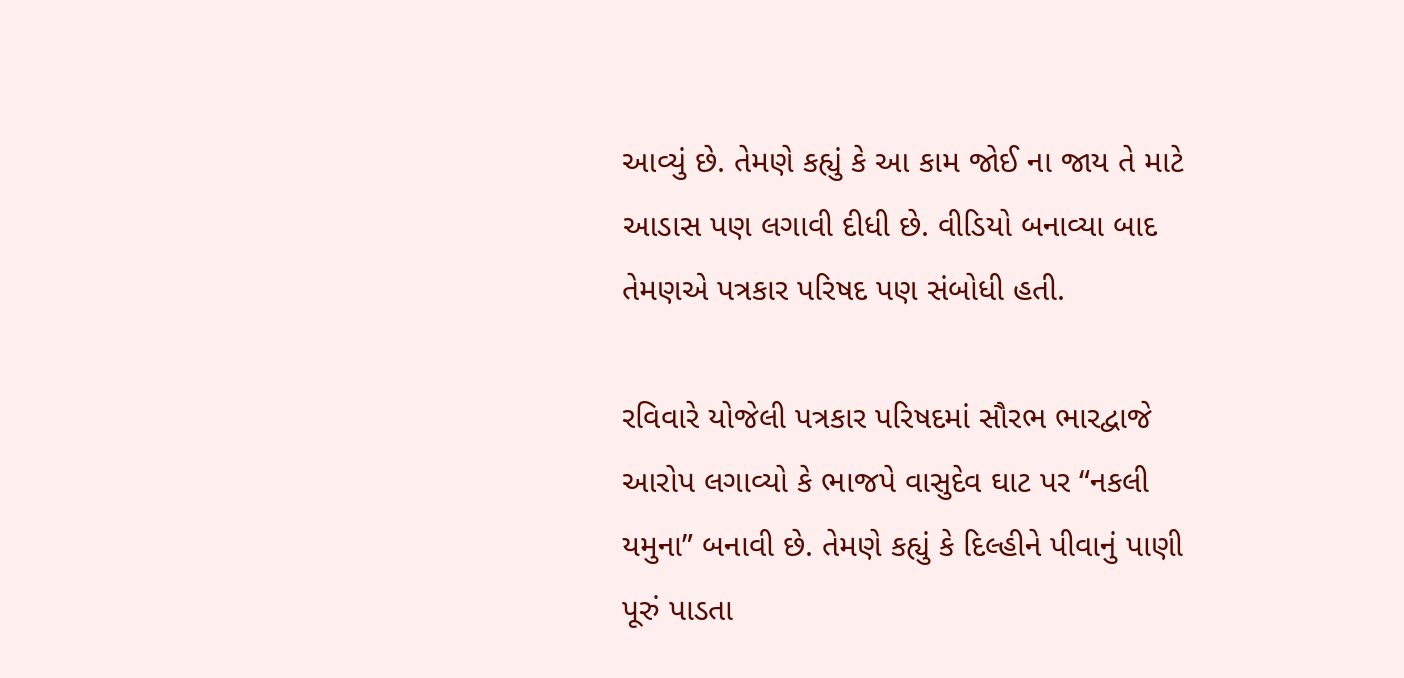આવ્યું છે. તેમણે કહ્યું કે આ કામ જોઈ ના જાય તે માટે આડાસ પણ લગાવી દીધી છે. વીડિયો બનાવ્યા બાદ તેમણએ પત્રકાર પરિષદ પણ સંબોધી હતી.

રવિવારે યોજેલી પત્રકાર પરિષદમાં સૌરભ ભારદ્વાજે આરોપ લગાવ્યો કે ભાજપે વાસુદેવ ઘાટ પર “નકલી યમુના” બનાવી છે. તેમણે કહ્યું કે દિલ્હીને પીવાનું પાણી પૂરું પાડતા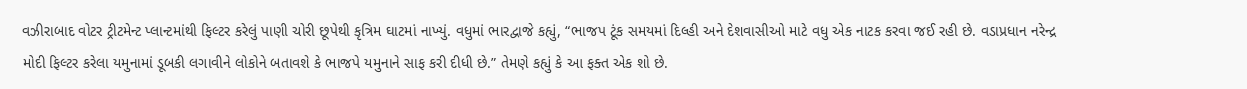વઝીરાબાદ વોટર ટ્રીટમેન્ટ પ્લાન્ટમાંથી ફિલ્ટર કરેલું પાણી ચોરી છૂપેથી કૃત્રિમ ઘાટમાં નાખ્યું. વધુમાં ભારદ્વાજે કહ્યું, “ભાજપ ટૂંક સમયમાં દિલ્હી અને દેશવાસીઓ માટે વધુ એક નાટક કરવા જઈ રહી છે. વડાપ્રધાન નરેન્દ્ર મોદી ફિલ્ટર કરેલા યમુનામાં ડૂબકી લગાવીને લોકોને બતાવશે કે ભાજપે યમુનાને સાફ કરી દીધી છે.” તેમણે કહ્યું કે આ ફક્ત એક શો છે.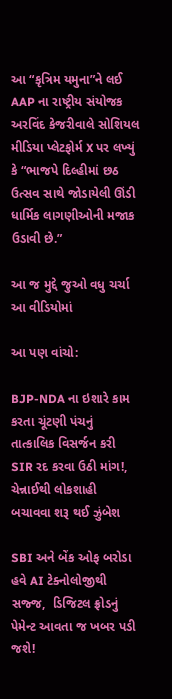આ “કૃત્રિમ યમુના”ને લઈ AAP ના રાષ્ટ્રીય સંયોજક અરવિંદ કેજરીવાલે સોશિયલ મીડિયા પ્લેટફોર્મ X પર લખ્યું કે “ભાજપે દિલ્હીમાં છઠ ઉત્સવ સાથે જોડાયેલી ઊંડી ધાર્મિક લાગણીઓની મજાક ઉડાવી છે.”

આ જ મુદ્દે જુઓ વધુ ચર્ચા આ વીડિયોમાં

આ પણ વાંચો:

BJP-NDA ના ઇશારે કામ કરતા ચૂંટણી પંચનું તાત્કાલિક વિસર્જન કરી SIR રદ કરવા ઉઠી માંગ!, ચેન્નાઈથી લોકશાહી બચાવવા શરૂ થઈ ઝુંબેશ

SBI અને બેંક ઓફ બરોડા હવે AI ટેક્નોલોજીથી સજ્જ,  ડિજિટલ ફ્રોડનું પેમેન્ટ આવતા જ ખબર પડી જશે!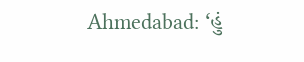Ahmedabad: ‘હું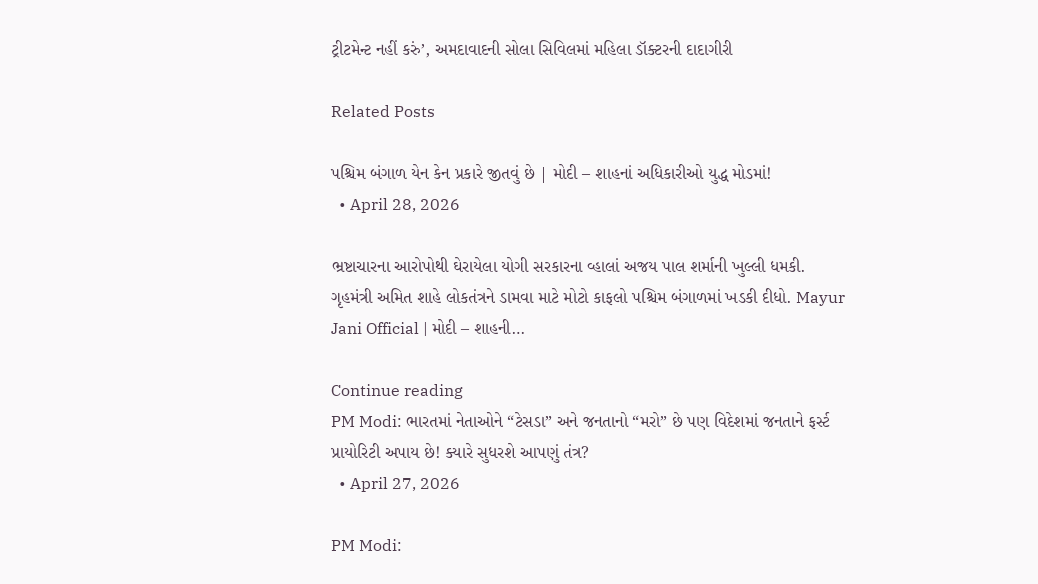ટ્રીટમેન્ટ નહીં કરું’, અમદાવાદની સોલા સિવિલમાં મહિલા ડૉક્ટરની દાદાગીરી

Related Posts

પશ્ચિમ બંગાળ યેન કેન પ્રકારે જીતવું છે | મોદી – શાહનાં અધિકારીઓ યુદ્ધ મોડમાં!
  • April 28, 2026

ભ્રષ્ટાચારના આરોપોથી ઘેરાયેલા યોગી સરકારના વ્હાલાં અજય પાલ શર્માની ખુલ્લી ધમકી. ગૃહમંત્રી અમિત શાહે લોકતંત્રને ડામવા માટે મોટો કાફલો પશ્ચિમ બંગાળમાં ખડકી દીધો. Mayur Jani Official | મોદી – શાહની…

Continue reading
PM Modi: ભારતમાં નેતાઓને “ટેસડા” અને જનતાનો “મરો” છે પણ વિદેશમાં જનતાને ફર્સ્ટ પ્રાયોરિટી અપાય છે! ક્યારે સુધરશે આપણું તંત્ર?
  • April 27, 2026

PM Modi: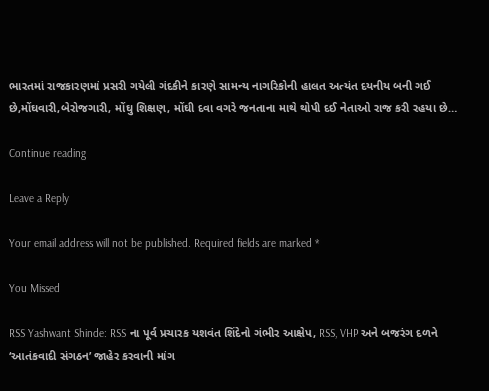ભારતમાં રાજકારણમાં પ્રસરી ગયેલી ગંદકીને કારણે સામન્ય નાગરિકોની હાલત અત્યંત દયનીય બની ગઈ છે,મોંઘવારી,બેરોજગારી, મોંઘુ શિક્ષણ, મોંઘી દવા વગરે જનતાના માથે થોપી દઈ નેતાઓ રાજ કરી રહયા છે…

Continue reading

Leave a Reply

Your email address will not be published. Required fields are marked *

You Missed

RSS Yashwant Shinde: RSS ના પૂર્વ પ્રચારક યશવંત શિંદેનો ગંભીર આક્ષેપ, RSS, VHP અને બજરંગ દળને ‘આતંકવાદી સંગઠન’ જાહેર કરવાની માંગ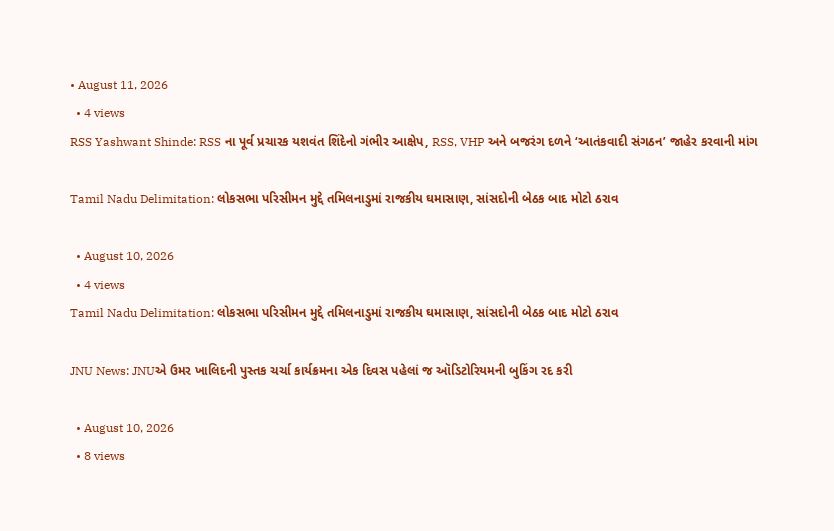• August 11, 2026
  • 4 views
RSS Yashwant Shinde: RSS ના પૂર્વ પ્રચારક યશવંત શિંદેનો ગંભીર આક્ષેપ, RSS, VHP અને બજરંગ દળને ‘આતંકવાદી સંગઠન’ જાહેર કરવાની માંગ

Tamil Nadu Delimitation: લોકસભા પરિસીમન મુદ્દે તમિલનાડુમાં રાજકીય ઘમાસાણ, સાંસદોની બેઠક બાદ મોટો ઠરાવ

  • August 10, 2026
  • 4 views
Tamil Nadu Delimitation: લોકસભા પરિસીમન મુદ્દે તમિલનાડુમાં રાજકીય ઘમાસાણ, સાંસદોની બેઠક બાદ મોટો ઠરાવ

JNU News: JNUએ ઉમર ખાલિદની પુસ્તક ચર્ચા કાર્યક્રમના એક દિવસ પહેલાં જ ઑડિટોરિયમની બુકિંગ રદ કરી

  • August 10, 2026
  • 8 views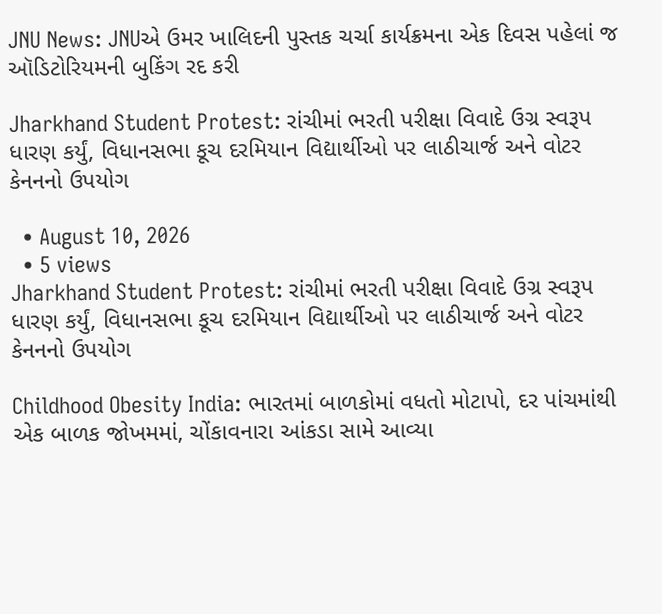JNU News: JNUએ ઉમર ખાલિદની પુસ્તક ચર્ચા કાર્યક્રમના એક દિવસ પહેલાં જ ઑડિટોરિયમની બુકિંગ રદ કરી

Jharkhand Student Protest: રાંચીમાં ભરતી પરીક્ષા વિવાદે ઉગ્ર સ્વરૂપ ધારણ કર્યું, વિધાનસભા કૂચ દરમિયાન વિદ્યાર્થીઓ પર લાઠીચાર્જ અને વોટર કેનનનો ઉપયોગ

  • August 10, 2026
  • 5 views
Jharkhand Student Protest: રાંચીમાં ભરતી પરીક્ષા વિવાદે ઉગ્ર સ્વરૂપ ધારણ કર્યું, વિધાનસભા કૂચ દરમિયાન વિદ્યાર્થીઓ પર લાઠીચાર્જ અને વોટર કેનનનો ઉપયોગ

Childhood Obesity India: ભારતમાં બાળકોમાં વધતો મોટાપો, દર પાંચમાંથી એક બાળક જોખમમાં, ચોંકાવનારા આંકડા સામે આવ્યા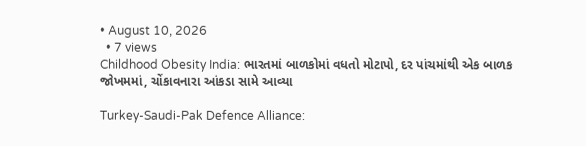• August 10, 2026
  • 7 views
Childhood Obesity India: ભારતમાં બાળકોમાં વધતો મોટાપો, દર પાંચમાંથી એક બાળક જોખમમાં, ચોંકાવનારા આંકડા સામે આવ્યા

Turkey-Saudi-Pak Defence Alliance: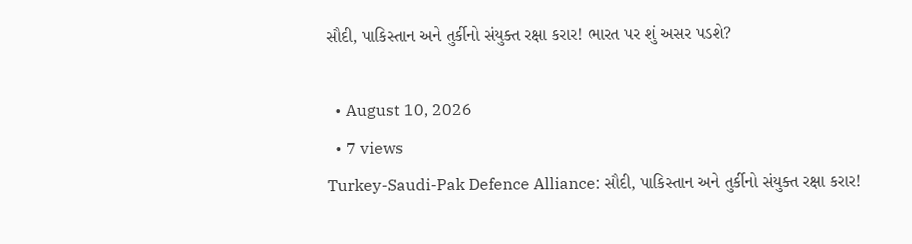સૌદી, પાકિસ્તાન અને તુર્કીનો સંયુક્ત રક્ષા કરાર! ભારત પર શું અસર પડશે?

  • August 10, 2026
  • 7 views
Turkey-Saudi-Pak Defence Alliance: સૌદી, પાકિસ્તાન અને તુર્કીનો સંયુક્ત રક્ષા કરાર!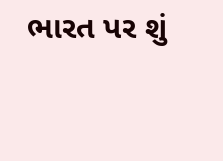ભારત પર શું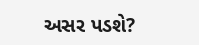અસર પડશે?